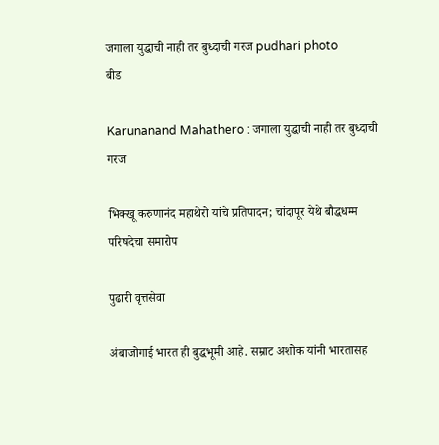जगाला युद्धाची नाही तर बुध्दाची गरज pudhari photo
बीड

Karunanand Mahathero : जगाला युद्धाची नाही तर बुध्दाची गरज

भिक्खू करुणानंद महाथेरो यांचे प्रतिपादन; चांदापूर येथे बौद्धधम्म परिषदेचा समारोप

पुढारी वृत्तसेवा

अंबाजोगाई भारत ही बुद्धभूमी आहे. सम्राट अशोक यांनी भारतासह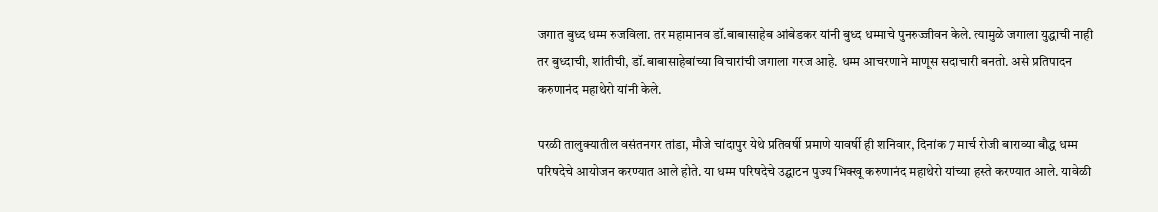जगात बुध्द धम्म रुजविला. तर महामानव डॉ.बाबासाहेब आंबेडकर यांनी बुध्द धम्माचे पुनरुज्जीवन केले. त्यामुळे जगाला युद्धाची नाही तर बुध्दाची, शांतीची, डॉ.बाबासाहेबांच्या विचारांची जगाला गरज आहे. धम्म आचरणाने माणूस सदाचारी बनतो. असे प्रतिपादन करुणानंद महाथेरो यांनी केले.

परळी तालुक्यातील वसंतनगर तांडा, मौजे चांदापुर येथे प्रतिवर्षी प्रमाणे यावर्षी ही शनिवार, दिनांक 7 मार्च रोजी बाराव्या बौद्ध धम्म परिषदेचे आयोजन करण्यात आले होते. या धम्म परिषदेचे उद्घाटन पुज्य भिक्खू करुणानंद महाथेरो यांच्या हस्ते करण्यात आले. यावेळी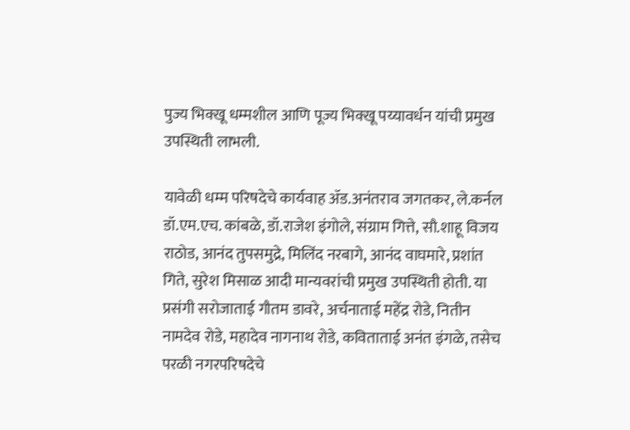पुज्य भिक्खू धम्मशील आणि पूज्य भिक्खू पय्यावर्धन यांची प्रमुख उपस्थिती लाभली.

यावेळी धम्म परिषदेचे कार्यवाह ॲड.अनंतराव जगतकर, ले.कर्नल डॉ.एम.एच. कांबळे, डॉ.राजेश इंगोले, संग्राम गित्ते, सौ.शाहू विजय राठोड, आनंद तुपसमुद्रे, मिलिंद नरबागे, आनंद वाघमारे, प्रशांत गिते, सुरेश मिसाळ आदी मान्यवरांची प्रमुख उपस्थिती होती. या प्रसंगी सरोजाताई गौतम डावरे, अर्चनाताई महेंद्र रोडे, नितीन नामदेव रोडे, महादेव नागनाथ रोडे, कविताताई अनंत इंगळे, तसेच परळी नगरपरिषदेचे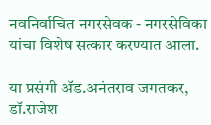नवनिर्वाचित नगरसेवक - नगरसेविका यांचा विशेष सत्कार करण्यात आला.

या प्रसंगी ॲड.अनंतराव जगतकर, डॉ.राजेश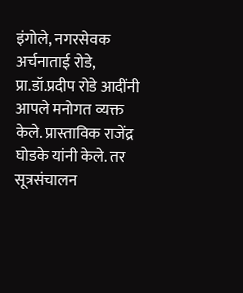इंगोले, नगरसेवक अर्चनाताई रोडे, प्रा.डॉ.प्रदीप रोडे आदींनी आपले मनोगत व्यक्त केले. प्रास्ताविक राजेंद्र घोडके यांनी केले. तर सूत्रसंचालन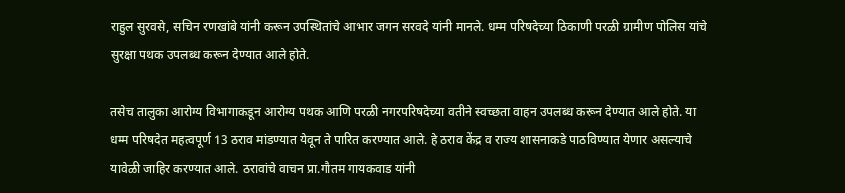राहुल सुरवसे, सचिन रणखांबे यांनी करून उपस्थितांचे आभार जगन सरवदे यांनी मानले. धम्म परिषदेच्या ठिकाणी परळी ग्रामीण पोलिस यांचे सुरक्षा पथक उपलब्ध करून देण्यात आले होते.

तसेच तालुका आरोग्य विभागाकडून आरोग्य पथक आणि परळी नगरपरिषदेच्या वतीने स्वच्छता वाहन उपलब्ध करून देण्यात आले होते. या धम्म परिषदेत महत्वपूर्ण 13 ठराव मांडण्यात येवून ते पारित करण्यात आले. हे ठराव केंद्र व राज्य शासनाकडे पाठविण्यात येणार असल्याचे यावेळी जाहिर करण्यात आले. ठरावांचे वाचन प्रा.गौतम गायकवाड यांनी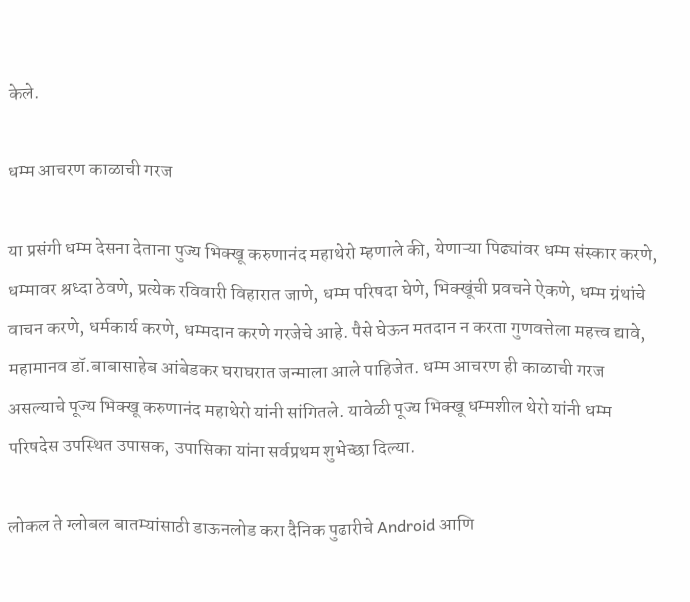केले.

धम्म आचरण काळाची गरज

या प्रसंगी धम्म देसना देताना पुज्य भिक्खू करुणानंद महाथेरो म्हणाले की, येणाऱ्या पिढ्यांवर धम्म संस्कार करणे, धम्मावर श्रध्दा ठेवणे, प्रत्येक रविवारी विहारात जाणे, धम्म परिषदा घेणे, भिक्खूंची प्रवचने ऐकणे, धम्म ग्रंथांचे वाचन करणे, धर्मकार्य करणे, धम्मदान करणे गरजेचे आहे. पैसे घेऊन मतदान न करता गुणवत्तेला महत्त्व द्यावे, महामानव डॉ.बाबासाहेब आंबेडकर घराघरात जन्माला आले पाहिजेत. धम्म आचरण ही काळाची गरज असल्याचे पूज्य भिक्खू करुणानंद महाथेरो यांनी सांगितले. यावेळी पूज्य भिक्खू धम्मशील थेरो यांनी धम्म परिषदेस उपस्थित उपासक, उपासिका यांना सर्वप्रथम शुभेच्छा दिल्या.

लोकल ते ग्लोबल बातम्यांसाठी डाऊनलोड करा दैनिक पुढारीचे Android आणि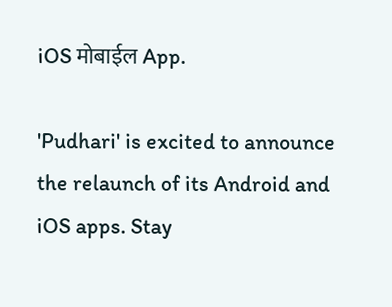iOS मोबाईल App.

'Pudhari' is excited to announce the relaunch of its Android and iOS apps. Stay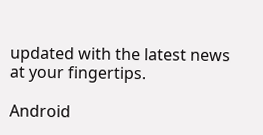updated with the latest news at your fingertips.

Android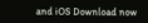and iOS Download now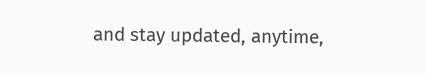and stay updated, anytime,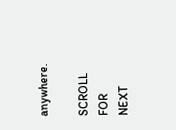anywhere.

SCROLL FOR NEXT